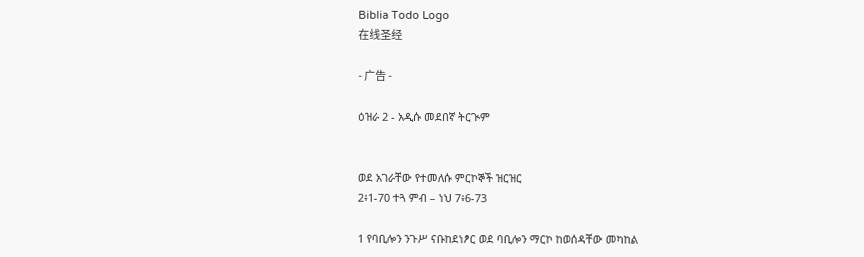Biblia Todo Logo
在线圣经

- 广告 -

ዕዝራ 2 - አዲሱ መደበኛ ትርጒም


ወደ አገራቸው የተመለሱ ምርኮኞች ዝርዝር
2፥1-70 ተጓ ምብ – ነህ 7፥6-73

1 የባቢሎን ንጉሥ ናቡከደነፆር ወደ ባቢሎን ማርኮ ከወሰዳቸው መካከል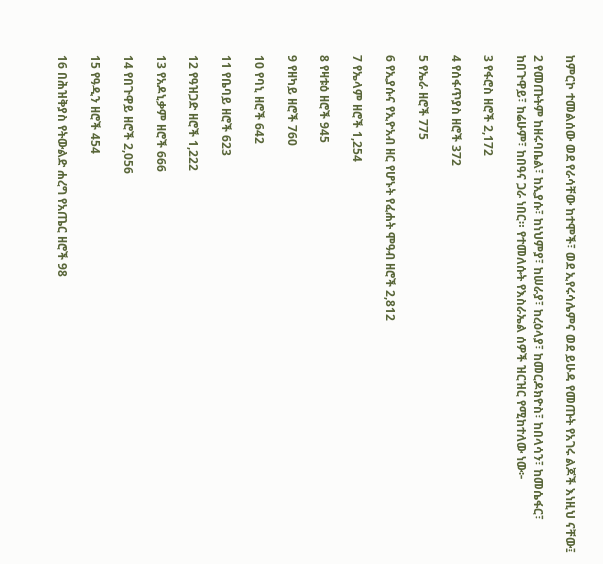ከምርኮ ተመልሰው ወደ የራሳቸው ከተሞች፣ ወደ ኢየሩሳሌምና ወደ ይሁዳ የመጡት የአገሩ ልጆች እነዚህ ናቸው፤

2 የመጡትም ከዘሩባቤል፣ ከኢያሱ፣ ከነህምያ፣ ከሠራያ፣ ከረዕላያ፣ ከመርዶክዮስ፣ ከበላሳን፣ ከመሴፋር፣ ከበጉዋይ፣ ከሬሁም፣ ከበዓና ጋራ ነበር። የተመለሱት የእስራኤል ሰዎች ዝርዝር የሚከተለው ነው፦

3 የፋሮስ ዘሮች 2,172

4 የሰፋጥያስ ዘሮች 372

5 የኤራ ዘሮች 775

6 የኢያሱና የኢዮአብ ዘር የሆኑት የፈሐት ሞዓብ ዘሮች 2,812

7 የኤላም ዘሮች 1,254

8 የዛቱዕ ዘሮች 945

9 የዘካይ ዘሮች 760

10 የባኒ ዘሮች 642

11 የቤባይ ዘሮች 623

12 የዓዝጋድ ዘሮች 1,222

13 የአዶኒቃም ዘሮች 666

14 የበጉዋይ ዘሮች 2,056

15 የዓዲን ዘሮች 454

16 በሕዝቅያስ የትውልድ ሐረግ የአጤር ዘሮች 98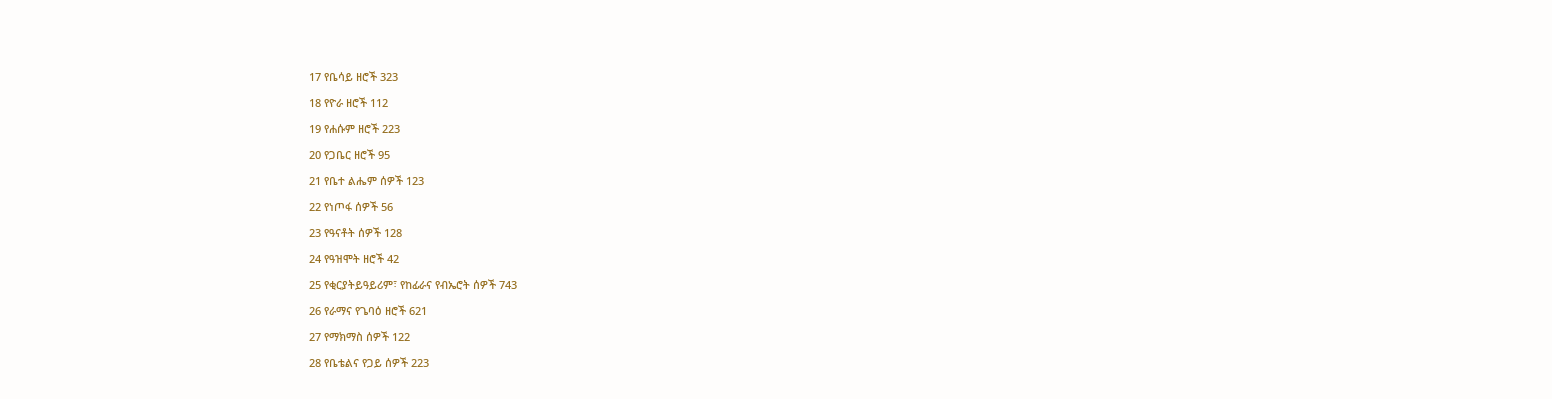17 የቤሳይ ዘሮች 323

18 የዮራ ዘሮች 112

19 የሐሱም ዘሮች 223

20 የጋቤር ዘሮች 95

21 የቤተ ልሔም ሰዎች 123

22 የነጦፋ ሰዎች 56

23 የዓናቶት ሰዎች 128

24 የዓዝሞት ዘሮች 42

25 የቂርያትይዓይሪም፣ የከፊራና የብኤሮት ሰዎች 743

26 የራማና የጌባዕ ዘሮች 621

27 የማክማስ ሰዎች 122

28 የቤቴልና የጋይ ሰዎች 223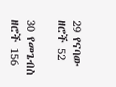29 የናባው ዘሮች 52

30 የመጌብስ ዘሮች 156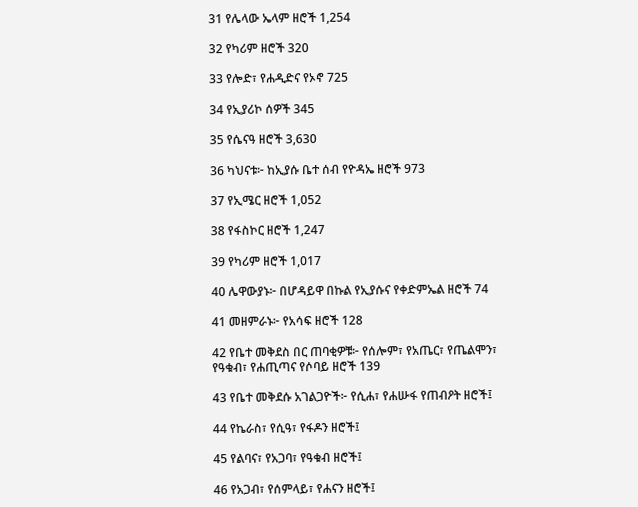31 የሌላው ኤላም ዘሮች 1,254

32 የካሪም ዘሮች 320

33 የሎድ፣ የሐዲድና የኦኖ 725

34 የኢያሪኮ ሰዎች 345

35 የሴናዓ ዘሮች 3,630

36 ካህናቱ፦ ከኢያሱ ቤተ ሰብ የዮዳኤ ዘሮች 973

37 የኢሜር ዘሮች 1,052

38 የፋስኮር ዘሮች 1,247

39 የካሪም ዘሮች 1,017

40 ሌዋውያኑ፦ በሆዳይዋ በኩል የኢያሱና የቀድምኤል ዘሮች 74

41 መዘምራኑ፦ የአሳፍ ዘሮች 128

42 የቤተ መቅደስ በር ጠባቂዎቹ፦ የሰሎም፣ የአጤር፣ የጤልሞን፣ የዓቁብ፣ የሐጢጣና የሶባይ ዘሮች 139

43 የቤተ መቅደሱ አገልጋዮች፦ የሲሐ፣ የሐሡፋ የጠብዖት ዘሮች፤

44 የኬራስ፣ የሲዓ፣ የፋዶን ዘሮች፤

45 የልባና፣ የአጋባ፣ የዓቁብ ዘሮች፤

46 የአጋብ፣ የሰምላይ፣ የሐናን ዘሮች፤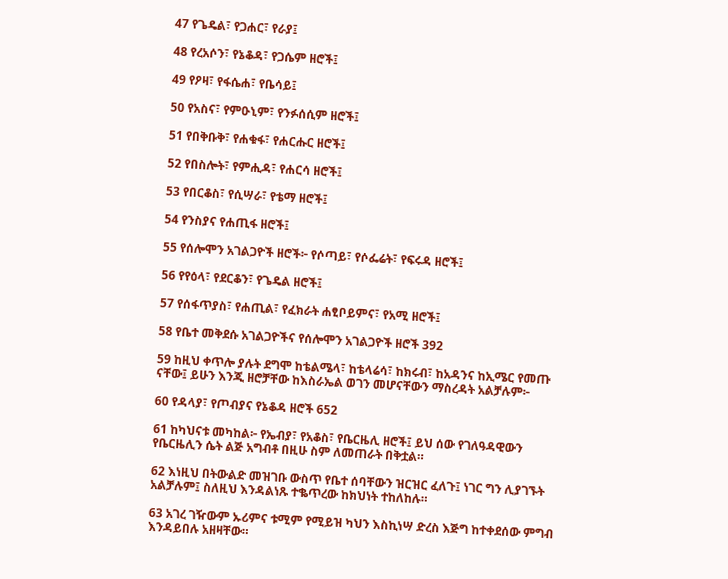47 የጌዴል፣ የጋሐር፣ የራያ፤

48 የረአሶን፣ የኔቆዳ፣ የጋሴም ዘሮች፤

49 የዖዛ፣ የፋሴሐ፣ የቤሳይ፤

50 የአስና፣ የምዑኒም፣ የንፉሰሲም ዘሮች፤

51 የበቅቡቅ፣ የሐቁፋ፣ የሐርሑር ዘሮች፤

52 የበስሎት፣ የምሒዳ፣ የሐርሳ ዘሮች፤

53 የበርቆስ፣ የሲሣራ፣ የቴማ ዘሮች፤

54 የንስያና የሐጢፋ ዘሮች፤

55 የሰሎሞን አገልጋዮች ዘሮች፦ የሶጣይ፣ የሶፌሬት፣ የፍሩዳ ዘሮች፤

56 የየዕላ፣ የደርቆን፣ የጌዴል ዘሮች፤

57 የሰፋጥያስ፣ የሐጢል፣ የፈክራት ሐፂቦይምና፣ የአሚ ዘሮች፤

58 የቤተ መቅደሱ አገልጋዮችና የሰሎሞን አገልጋዮች ዘሮች 392

59 ከዚህ ቀጥሎ ያሉት ደግሞ ከቴልሜላ፣ ከቴላሬሳ፣ ከክሩብ፣ ከአዳንና ከኢሜር የመጡ ናቸው፤ ይሁን እንጂ ዘሮቻቸው ከእስራኤል ወገን መሆናቸውን ማስረዳት አልቻሉም፦

60 የዳላያ፣ የጦብያና የኔቆዳ ዘሮች 652

61 ከካህናቱ መካከል፦ የኤብያ፣ የአቆስ፣ የቤርዜሊ ዘሮች፤ ይህ ሰው የገለዓዳዊውን የቤርዜሊን ሴት ልጅ አግብቶ በዚሁ ስም ለመጠራት በቅቷል።

62 እነዚህ በትውልድ መዝገቡ ውስጥ የቤተ ሰባቸውን ዝርዝር ፈለጉ፤ ነገር ግን ሊያገኙት አልቻሉም፤ ስለዚህ እንዳልነጹ ተቈጥረው ከክህነት ተከለከሉ።

63 አገረ ገዥውም ኡሪምና ቱሚም የሚይዝ ካህን እስኪነሣ ድረስ እጅግ ከተቀደሰው ምግብ እንዳይበሉ አዘዛቸው።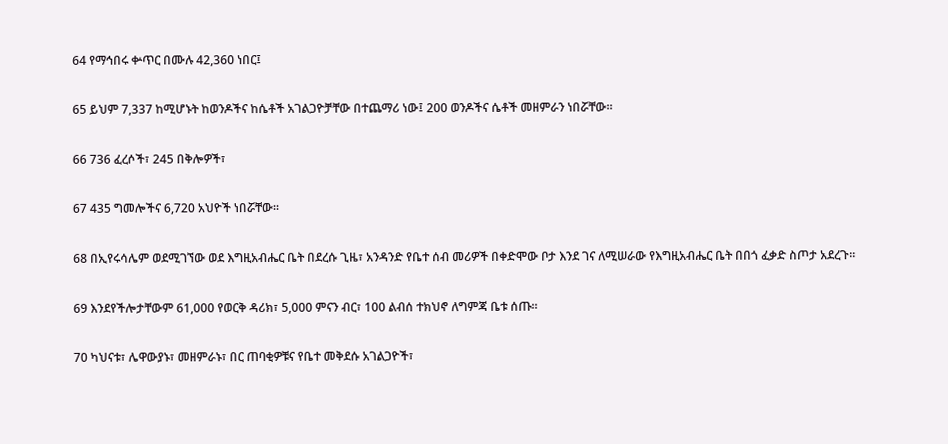64 የማኅበሩ ቍጥር በሙሉ 42,360 ነበር፤

65 ይህም 7,337 ከሚሆኑት ከወንዶችና ከሴቶች አገልጋዮቻቸው በተጨማሪ ነው፤ 200 ወንዶችና ሴቶች መዘምራን ነበሯቸው።

66 736 ፈረሶች፣ 245 በቅሎዎች፣

67 435 ግመሎችና 6,720 አህዮች ነበሯቸው።

68 በኢየሩሳሌም ወደሚገኘው ወደ እግዚአብሔር ቤት በደረሱ ጊዜ፣ አንዳንድ የቤተ ሰብ መሪዎች በቀድሞው ቦታ እንደ ገና ለሚሠራው የእግዚአብሔር ቤት በበጎ ፈቃድ ስጦታ አደረጉ።

69 እንደየችሎታቸውም 61,000 የወርቅ ዳሪክ፣ 5,000 ምናን ብር፣ 100 ልብሰ ተክህኖ ለግምጃ ቤቱ ሰጡ።

70 ካህናቱ፣ ሌዋውያኑ፣ መዘምራኑ፣ በር ጠባቂዎቹና የቤተ መቅደሱ አገልጋዮች፣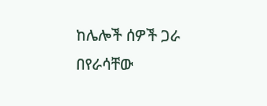ከሌሎች ሰዎች ጋራ በየራሳቸው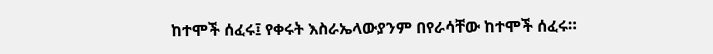ከተሞች ሰፈሩ፤ የቀሩት እስራኤላውያንም በየራሳቸው ከተሞች ሰፈሩ።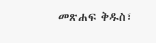መጽሐፍ ቅዱስ፣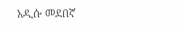አዲሱ መደበኛ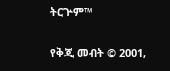ትርጕም™

የቅጂ መብት © 2001,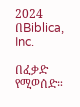2024 በBiblica, Inc.

በፈቃድ የሚወሰድ።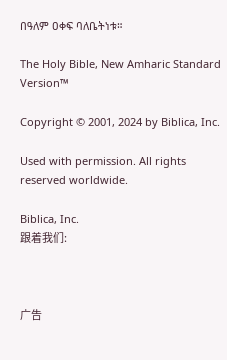በዓለም ዐቀፍ ባለቤትነቱ።

The Holy Bible, New Amharic Standard Version™

Copyright © 2001, 2024 by Biblica, Inc.

Used with permission. All rights reserved worldwide.

Biblica, Inc.
跟着我们:



广告